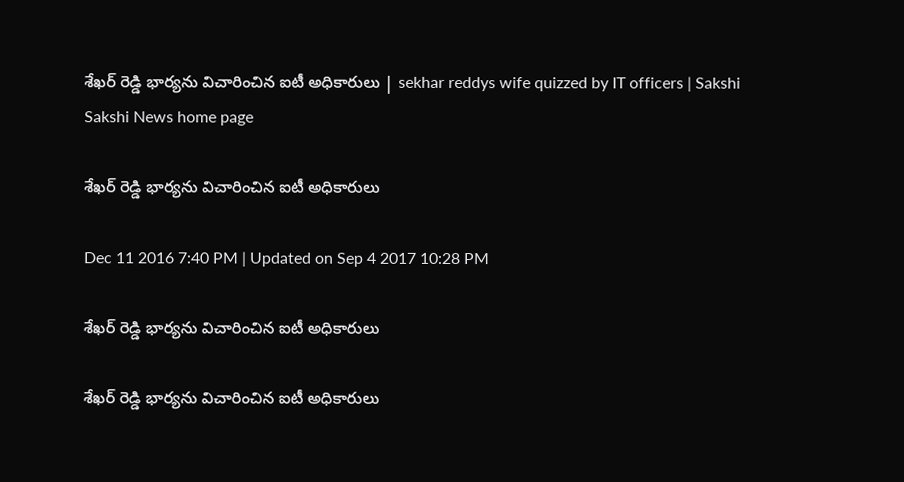శేఖర్‌ రెడ్డి భార్యను విచారించిన ఐటీ అధికారులు | sekhar reddys wife quizzed by IT officers | Sakshi
Sakshi News home page

శేఖర్‌ రెడ్డి భార్యను విచారించిన ఐటీ అధికారులు

Dec 11 2016 7:40 PM | Updated on Sep 4 2017 10:28 PM

శేఖర్‌ రెడ్డి భార్యను విచారించిన ఐటీ అధికారులు

శేఖర్‌ రెడ్డి భార్యను విచారించిన ఐటీ అధికారులు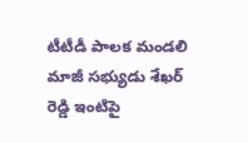టీటీడీ పాలక మండలి మాజీ సభ్యుడు శేఖర్‌ రెడ్డి ఇంటిపై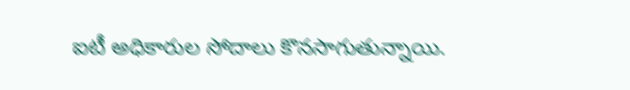ఐటీ అధికారుల సోదాలు కొనసాగుతున్నాయి.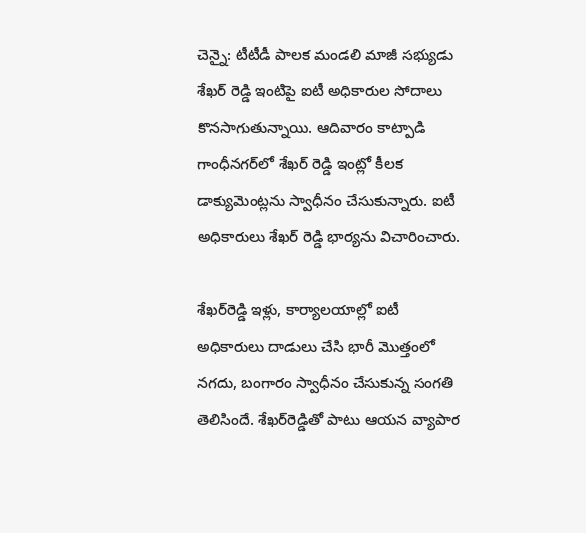చెన్నై: టీటీడీ పాలక మండలి మాజీ సభ్యుడు శేఖర్‌ రెడ్డి ఇంటిపై ఐటీ అధికారుల సోదాలు కొనసాగుతున్నాయి. ఆదివారం కాట్పాడి గాంధీనగర్‌లో శేఖర్‌ రెడ్డి ఇంట్లో కీలక డాక్యుమెంట్లను స్వాధీనం చేసుకున్నారు. ఐటీ అధికారులు శేఖర్‌ రెడ్డి భార్యను విచారించారు.

శేఖర్‌రెడ్డి ఇళ్లు, కార్యాలయాల్లో ఐటీ అధికారులు దాడులు చేసి భారీ మొత్తంలో నగదు, బంగారం స్వాధీనం చేసుకున్న సంగతి తెలిసిందే. శేఖర్‌రెడ్డితో పాటు ఆయన వ్యాపార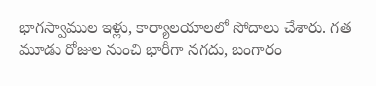భాగస్వాముల ఇళ్లు, కార్యాలయాలలో సోదాలు చేశారు. గత మూడు రోజుల నుంచి భారీగా నగదు, బంగారం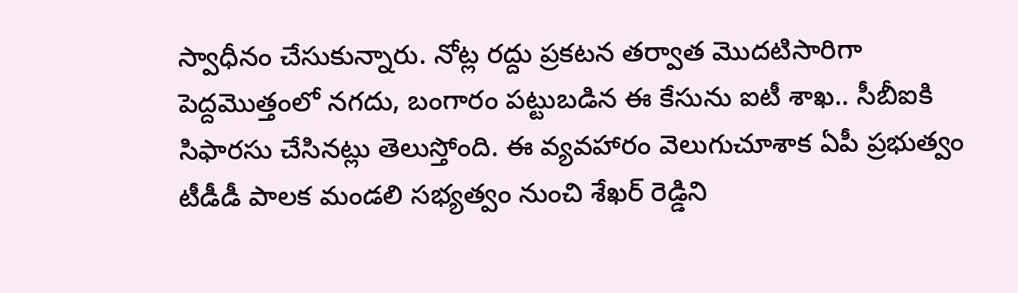స్వాధీనం చేసుకున్నారు. నోట్ల రద్దు ప్రకటన తర్వాత మొదటిసారిగా పెద్దమొత్తంలో నగదు, బంగారం పట్టుబడిన ఈ కేసును ఐటీ శాఖ.. సీబీఐకి సిఫారసు చేసినట్లు తెలుస్తోంది. ఈ వ్యవహారం వెలుగుచూశాక ఏపీ ప్రభుత్వం టీడీడీ పాలక మండలి సభ‍్యత్వం నుంచి శేఖర్‌ రెడ్డిని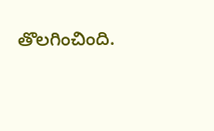తొలగించింది.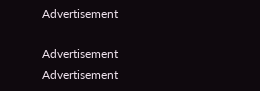Advertisement

Advertisement
Advertisement